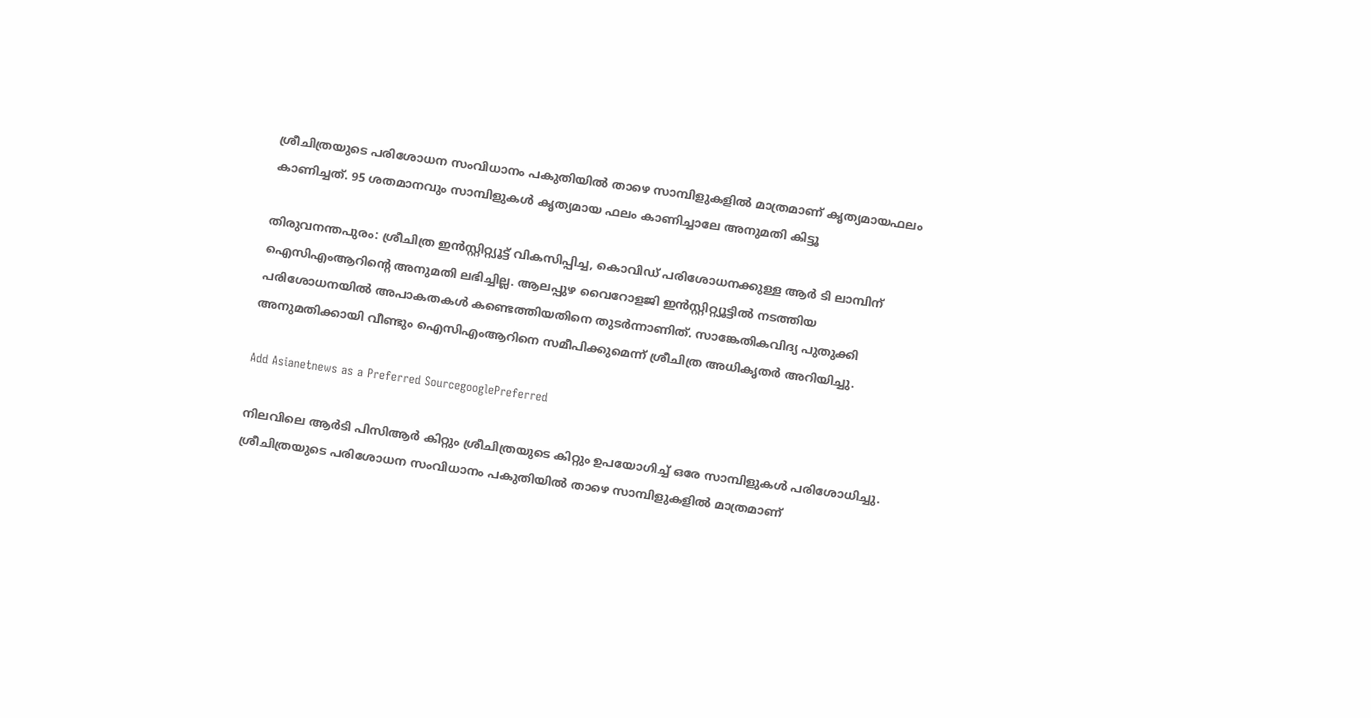ശ്രീചിത്രയുടെ പരിശോധന സംവിധാനം പകുതിയിൽ താഴെ സാമ്പിളുകളിൽ മാത്രമാണ് കൃത്യമായഫലം കാണിച്ചത്. 95 ശതമാനവും സാമ്പിളുകൾ കൃത്യമായ ഫലം കാണിച്ചാലേ അനുമതി കിട്ടൂ

തിരുവനന്തപുരം: ശ്രീചിത്ര ഇൻസ്റ്റിറ്റ്യൂട്ട് വികസിപ്പിച്ച, കൊവിഡ് പരിശോധനക്കുള്ള ആർ ടി ലാമ്പിന് ഐസിഎംആറിന്റെ അനുമതി ലഭിച്ചില്ല. ആലപ്പുഴ വൈറോളജി ഇൻസ്റ്റിറ്റ്യൂട്ടിൽ നടത്തിയ പരിശോധനയിൽ അപാകതകൾ കണ്ടെത്തിയതിനെ തുടർന്നാണിത്. സാങ്കേതികവിദ്യ പുതുക്കി അനുമതിക്കായി വീണ്ടും ഐസിഎംആറിനെ സമീപിക്കുമെന്ന് ശ്രീചിത്ര അധികൃതർ അറിയിച്ചു.

Add Asianetnews as a Preferred SourcegooglePreferred

നിലവിലെ ആർടി പിസിആർ കിറ്റും ശ്രീചിത്രയുടെ കിറ്റും ഉപയോഗിച്ച് ഒരേ സാമ്പിളുകൾ പരിശോധിച്ചു. ശ്രീചിത്രയുടെ പരിശോധന സംവിധാനം പകുതിയിൽ താഴെ സാമ്പിളുകളിൽ മാത്രമാണ്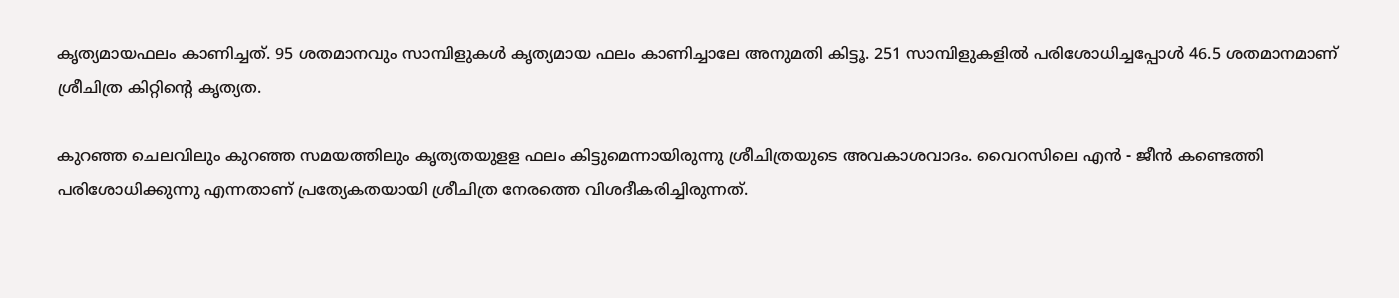കൃത്യമായഫലം കാണിച്ചത്. 95 ശതമാനവും സാമ്പിളുകൾ കൃത്യമായ ഫലം കാണിച്ചാലേ അനുമതി കിട്ടൂ. 251 സാമ്പിളുകളിൽ പരിശോധിച്ചപ്പോൾ 46.5 ശതമാനമാണ് ശ്രീചിത്ര കിറ്റിന്റെ കൃത്യത.

കുറ‍ഞ്ഞ ചെലവിലും കുറഞ്ഞ സമയത്തിലും കൃത്യതയുളള ഫലം കിട്ടുമെന്നായിരുന്നു ശ്രീചിത്രയുടെ അവകാശവാദം. വൈറസിലെ എൻ - ജീൻ കണ്ടെത്തി പരിശോധിക്കുന്നു എന്നതാണ് പ്രത്യേകതയായി ശ്രീചിത്ര നേരത്തെ വിശദീകരിച്ചിരുന്നത്.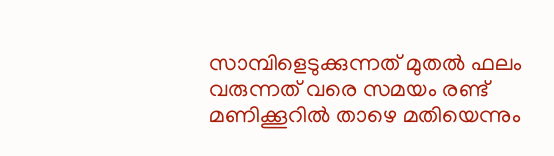സാമ്പിളെടുക്കുന്നത് മുതൽ ഫലം വരുന്നത് വരെ സമയം രണ്ട് മണിക്കൂറിൽ താഴെ മതിയെന്നും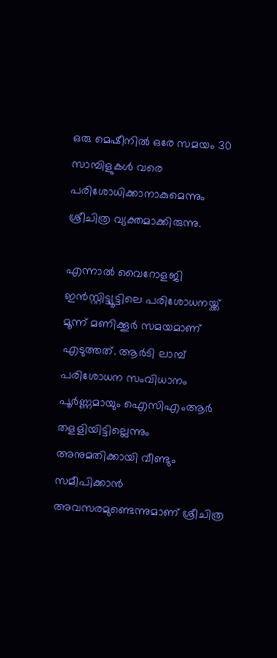ഒരു മെഷീനിൽ ഒരേ സമയം 30 സാമ്പിളുകൾ വരെ പരിശോധിക്കാനാകുമെന്നും ശ്രീചിത്ര വ്യക്തമാക്കിരുന്നു.

എന്നാൽ വൈറോളജി ഇൻസ്റ്റിട്ട്യൂട്ടിലെ പരിശോധനയ്ക്ക് മൂന്ന് മണിക്കൂർ സമയമാണ് എടുത്തത്. ആർടി ലാമ്പ് പരിശോധന സംവിധാനം പൂർണ്ണമായും ഐസിഎംആർ തളളിയിട്ടില്ലെന്നും അനുമതിക്കായി വീണ്ടും സമീപിക്കാൻ അവസരമുണ്ടെന്നുമാണ് ശ്രീചിത്ര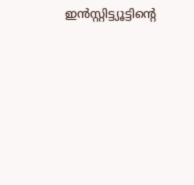ഇൻസ്റ്റിട്ട്യൂട്ടിന്റെ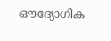ഔദ്യോഗിക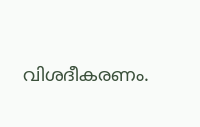വിശദീകരണം.